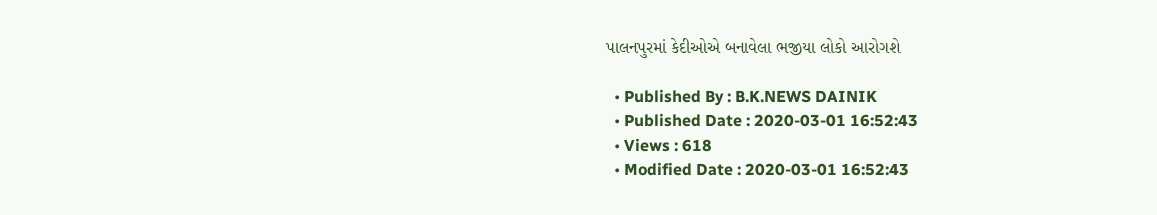પાલનપુરમાં કેદીઓએ બનાવેલા ભજીયા લોકો આરોગશે

  • Published By : B.K.NEWS DAINIK
  • Published Date : 2020-03-01 16:52:43
  • Views : 618
  • Modified Date : 2020-03-01 16:52:43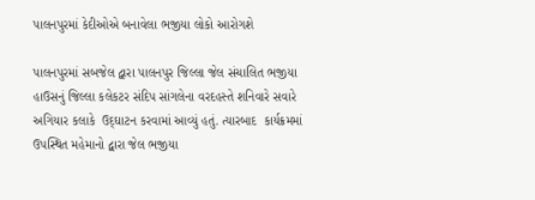પાલનપુરમાં કેદીઓએ બનાવેલા ભજીયા લોકો આરોગશે

પાલનપુરમાં સબજેલ દ્વારા પાલનપુર જિલ્લા જેલ સંચાલિત ભજીયા હાઉસનું જિલ્લા કલેકટર સંદિપ સાંગલેના વરદહસ્તે શનિવારે સવારે અગિયાર કલાકે  ઉદ્‌ઘાટન કરવામાં આવ્યું હતું. ત્યારબાદ  કાર્યક્રમમાં ઉપસ્થિત મહેમાનો દ્વારા જેલ ભજીયા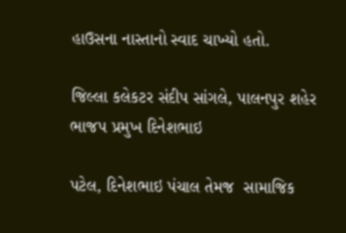હાઉસના નાસ્તાનો સ્વાદ ચાખ્યો હતો.

જિલ્લા કલેકટર સંદીપ સાંગલે, પાલનપુર શહેર ભાજપ પ્રમુખ દિનેશભાઇ

પટેલ, દિનેશભાઇ પંચાલ તેમજ  સામાજિક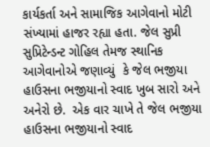કાર્યકર્તા અને સામાજિક આગેવાનો મોટી સંખ્યામાં હાજર રહ્યા હતા. જેલ સુપ્રી સુપ્રિટેન્ડન્ટ ગોહિલ તેમજ સ્થાનિક આગેવાનોએ જણાવ્યું  કે જેલ ભજીયા હાઉસના ભજીયાનો સ્વાદ ખુબ સારો અને અનેરો છે.  એક વાર ચાખે તે જેલ ભજીયા હાઉસના ભજીયાનો સ્વાદ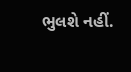ભુલશે નહીં.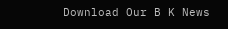Download Our B K News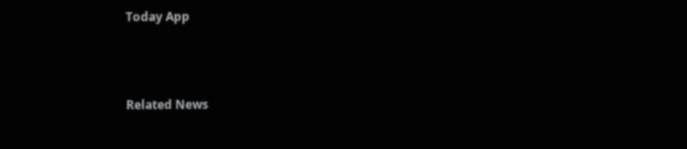Today App



Related News